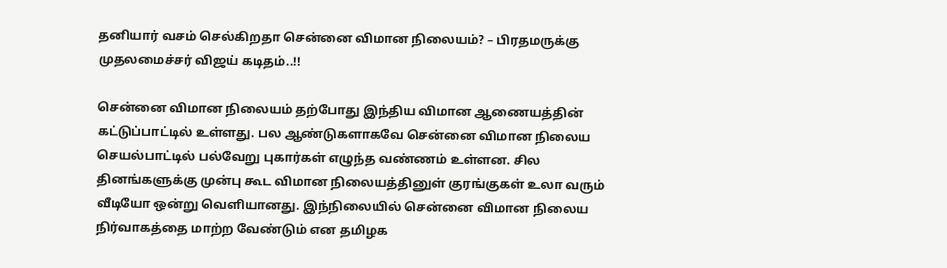தனியார் வசம் செல்கிறதா சென்னை விமான நிலையம்? – பிரதமருக்கு முதலமைச்சர் விஜய் கடிதம்..!!

சென்னை விமான நிலையம் தற்போது இந்திய விமான ஆணையத்தின் கட்டுப்பாட்டில் உள்ளது. பல ஆண்டுகளாகவே சென்னை விமான நிலைய செயல்பாட்டில் பல்வேறு புகார்கள் எழுந்த வண்ணம் உள்ளன. சில தினங்களுக்கு முன்பு கூட விமான நிலையத்தினுள் குரங்குகள் உலா வரும் வீடியோ ஒன்று வெளியானது. இந்நிலையில் சென்னை விமான நிலைய நிர்வாகத்தை மாற்ற வேண்டும் என தமிழக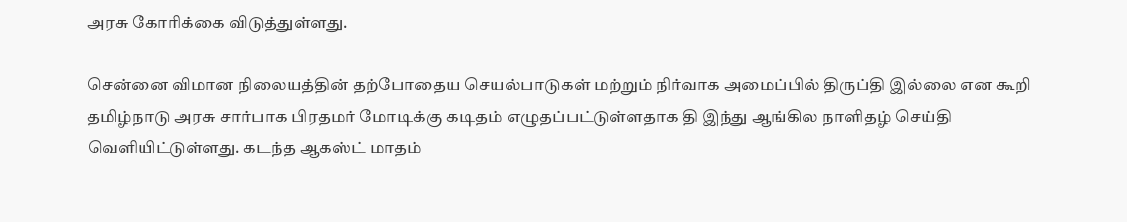அரசு கோரிக்கை விடுத்துள்ளது.

சென்னை விமான நிலையத்தின் தற்போதைய செயல்பாடுகள் மற்றும் நிர்வாக அமைப்பில் திருப்தி இல்லை என கூறி தமிழ்நாடு அரசு சார்பாக பிரதமர் மோடிக்கு கடிதம் எழுதப்பட்டுள்ளதாக தி இந்து ஆங்கில நாளிதழ் செய்தி வெளியிட்டுள்ளது. கடந்த ஆகஸ்ட் மாதம்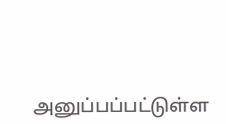அனுப்பப்பட்டுள்ள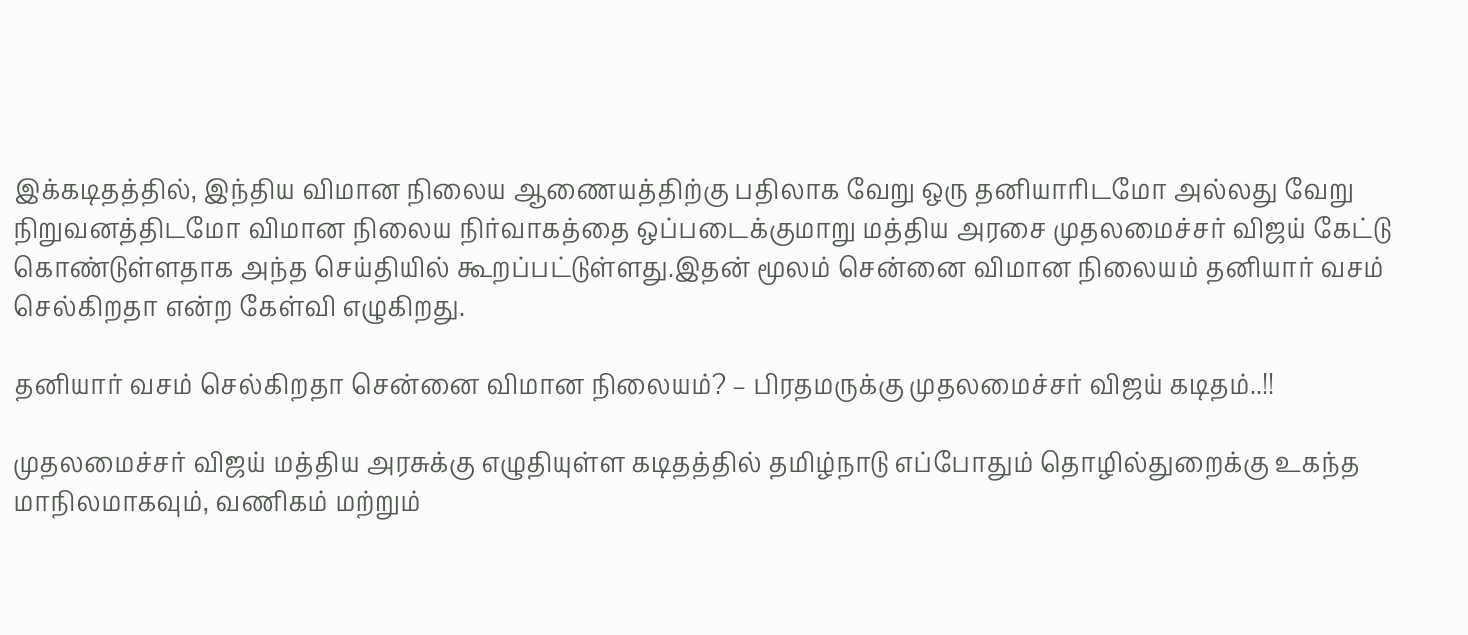இக்கடிதத்தில், இந்திய விமான நிலைய ஆணையத்திற்கு பதிலாக வேறு ஒரு தனியாரிடமோ அல்லது வேறு நிறுவனத்திடமோ விமான நிலைய நிர்வாகத்தை ஒப்படைக்குமாறு மத்திய அரசை முதலமைச்சர் விஜய் கேட்டு கொண்டுள்ளதாக அந்த செய்தியில் கூறப்பட்டுள்ளது.இதன் மூலம் சென்னை விமான நிலையம் தனியார் வசம் செல்கிறதா என்ற கேள்வி எழுகிறது.

தனியார் வசம் செல்கிறதா சென்னை விமான நிலையம்? – பிரதமருக்கு முதலமைச்சர் விஜய் கடிதம்..!!

முதலமைச்சர் விஜய் மத்திய அரசுக்கு எழுதியுள்ள கடிதத்தில் தமிழ்நாடு எப்போதும் தொழில்துறைக்கு உகந்த மாநிலமாகவும், வணிகம் மற்றும்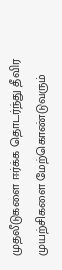முதலீடுகளை ஈர்க்க தொடர்ந்து தீவிர முயற்சிகளை மேற்கொண்டுவரும்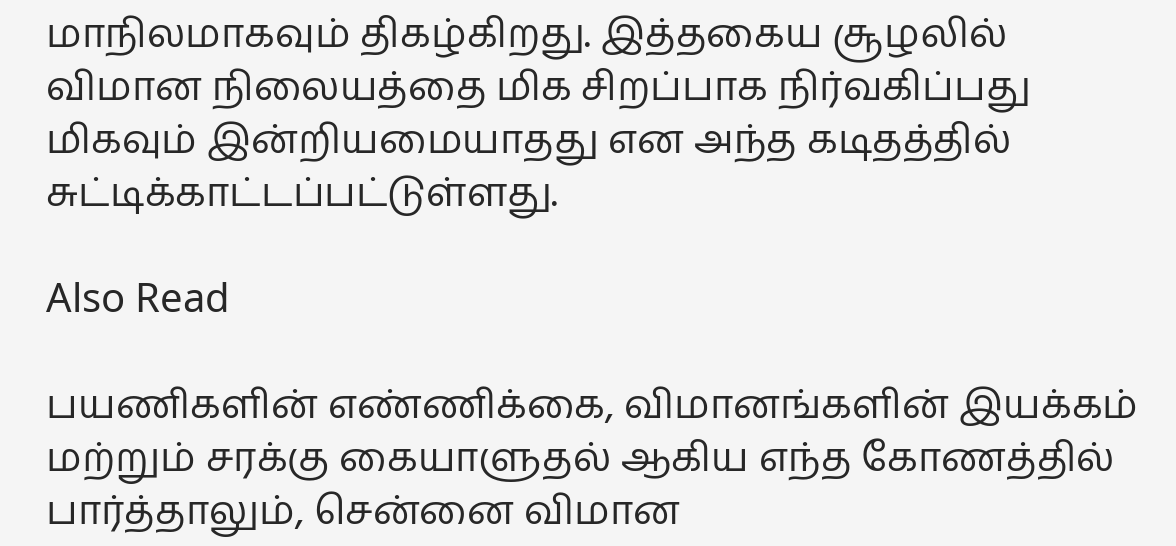மாநிலமாகவும் திகழ்கிறது. இத்தகைய சூழலில் விமான நிலையத்தை மிக சிறப்பாக நிர்வகிப்பது மிகவும் இன்றியமையாதது என அந்த கடிதத்தில் சுட்டிக்காட்டப்பட்டுள்ளது.

Also Read

பயணிகளின் எண்ணிக்கை, விமானங்களின் இயக்கம் மற்றும் சரக்கு கையாளுதல் ஆகிய எந்த கோணத்தில் பார்த்தாலும், சென்னை விமான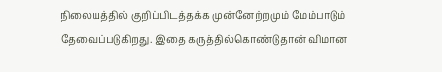நிலையத்தில் குறிப்பிடத்தக்க முன்னேற்றமும் மேம்பாடும் தேவைப்படுகிறது. இதை கருத்தில்கொண்டுதான் விமான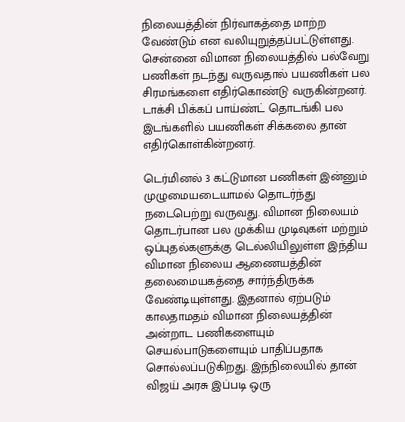நிலையத்தின் நிர்வாகத்தை மாற்ற வேண்டும் என வலியுறுத்தப்பட்டுள்ளது. சென்னை விமான நிலையத்தில் பல்வேறு பணிகள் நடந்து வருவதால் பயணிகள் பல சிரமங்களை எதிர்கொண்டு வருகின்றனர். டாக்சி பிக்கப் பாய்ண்ட் தொடங்கி பல இடங்களில் பயணிகள் சிக்கலை தான் எதிர்கொள்கின்றனர்.

டெர்மினல் 3 கட்டுமான பணிகள் இன்னும் முழுமையடையாமல் தொடர்ந்து நடைபெற்று வருவது. விமான நிலையம் தொடர்பான பல முக்கிய முடிவுகள் மற்றும் ஒப்புதல்களுக்கு டெல்லியிலுள்ள இந்திய விமான நிலைய ஆணையத்தின் தலைமையகத்தை சார்ந்திருக்க வேண்டியுள்ளது. இதனால் ஏற்படும் காலதாமதம் விமான நிலையத்தின் அன்றாட பணிகளையும் செயல்பாடுகளையும் பாதிப்பதாக சொல்லப்படுகிறது. இந்நிலையில் தான் விஜய் அரசு இப்படி ஒரு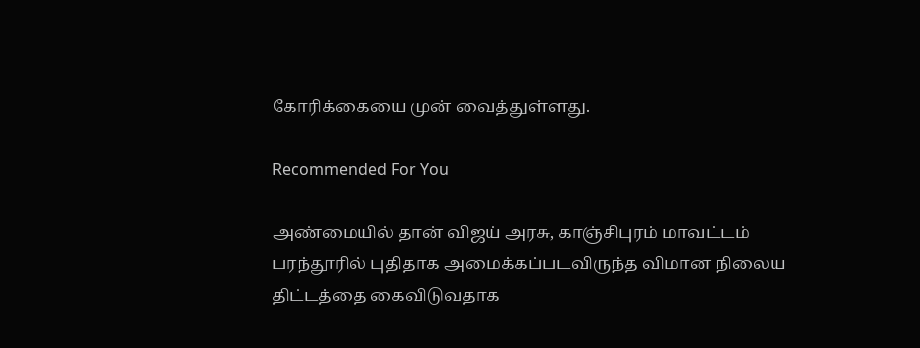கோரிக்கையை முன் வைத்துள்ளது.

Recommended For You

அண்மையில் தான் விஜய் அரசு, காஞ்சிபுரம் மாவட்டம் பரந்தூரில் புதிதாக அமைக்கப்படவிருந்த விமான நிலைய திட்டத்தை கைவிடுவதாக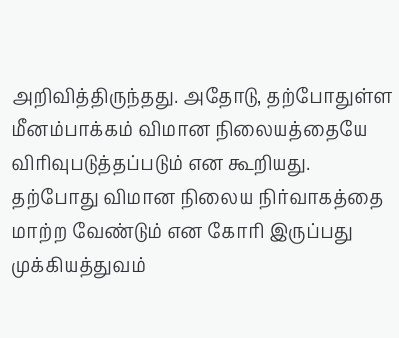அறிவித்திருந்தது. அதோடு, தற்போதுள்ள மீனம்பாக்கம் விமான நிலையத்தையே விரிவுபடுத்தப்படும் என கூறியது. தற்போது விமான நிலைய நிர்வாகத்தை மாற்ற வேண்டும் என கோரி இருப்பது முக்கியத்துவம்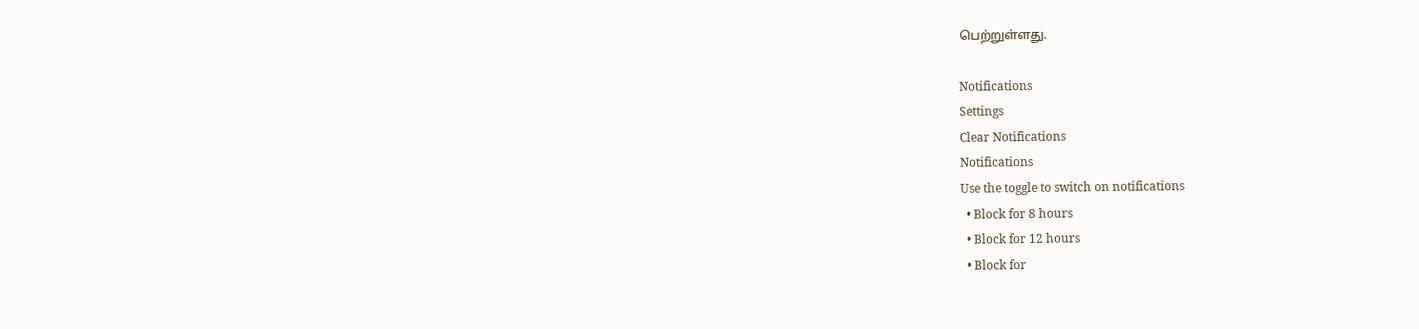பெற்றுள்ளது.

Notifications
Settings
Clear Notifications
Notifications
Use the toggle to switch on notifications
  • Block for 8 hours
  • Block for 12 hours
  • Block for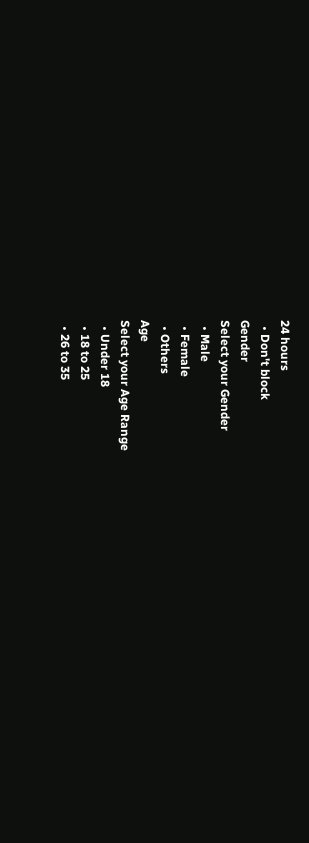24 hours
  • Don't block
Gender
Select your Gender
  • Male
  • Female
  • Others
Age
Select your Age Range
  • Under 18
  • 18 to 25
  • 26 to 35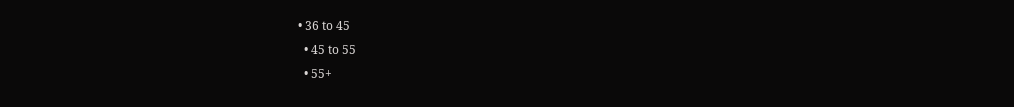• 36 to 45
  • 45 to 55
  • 55+